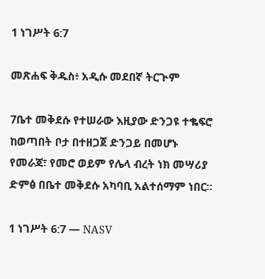1 ነገሥት 6:7

መጽሐፍ ቅዱስ፥ አዲሱ መደበኛ ትርጒም

7ቤተ መቅደሱ የተሠራው እዚያው ድንጋዩ ተቈፍሮ ከወጣበት ቦታ በተዘጋጀ ድንጋይ በመሆኑ የመራጃ፣ የመሮ ወይም የሌላ ብረት ነክ መሣሪያ ድምፅ በቤተ መቅደሱ አካባቢ አልተሰማም ነበር።

1 ነገሥት 6:7 — NASV